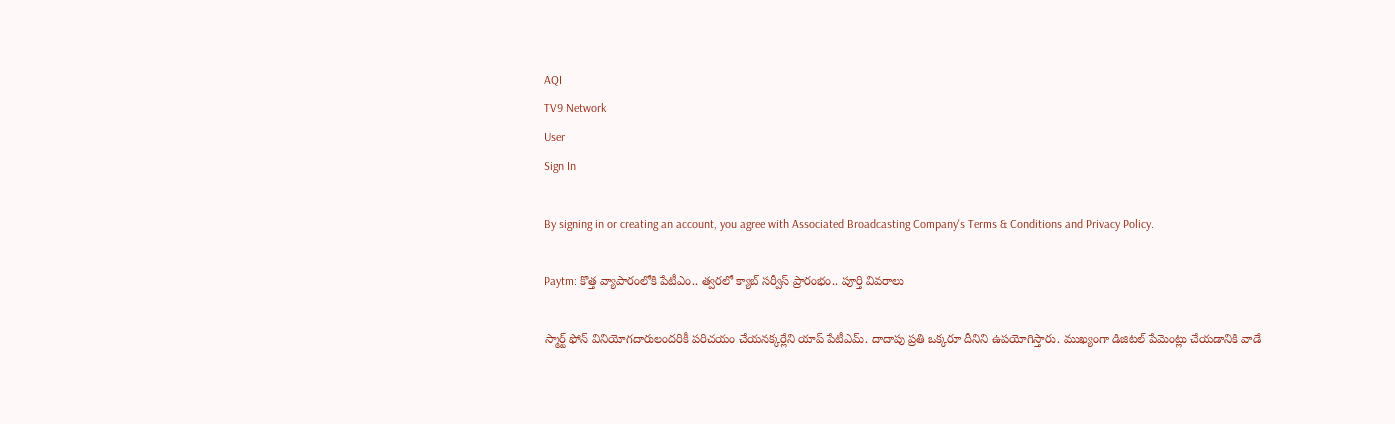AQI
TV9 Network
User
Sign In

By signing in or creating an account, you agree with Associated Broadcasting Company's Terms & Conditions and Privacy Policy.

Paytm: కొత్త వ్యాపారంలోకి పేటీఎం.. త్వరలో క్యాబ్ సర్వీస్ ప్రారంభం.. పూర్తి వివరాలు

స్మార్ట్ ఫోన్ వినియోగదారులందరికీ పరిచయం చేయనక్కర్లేని యాప్ పేటీఎమ్. దాదాపు ప్రతి ఒక్కరూ దీనిని ఉపయోగిస్తారు. ముఖ్యంగా డిజిటల్ పేమెంట్లు చేయడానికి వాడే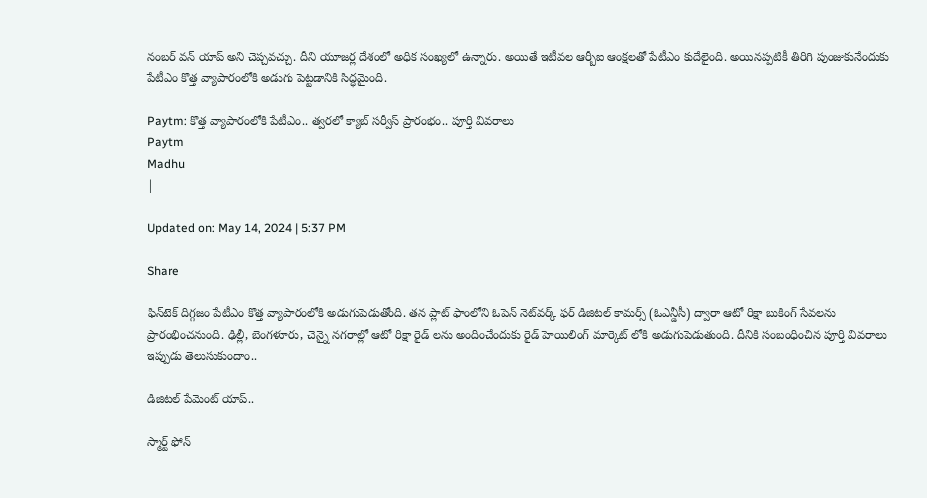నంబర్ వన్ యాప్ అని చెప్చవచ్చు. దీని యూజర్ల దేశంలో అధిక సంఖ్యలో ఉన్నారు. అయితే ఇటీవల ఆర్బీఐ ఆంక్షలతో పేటీఎం కుదేలైంది. అయినప్పటికీ తిరిగి పుంజుకునేందుకు పేటీఎం కొత్త వ్యాపారంలోకి అడుగు పెట్టడానికి సిద్ధమైంది.

Paytm: కొత్త వ్యాపారంలోకి పేటీఎం.. త్వరలో క్యాబ్ సర్వీస్ ప్రారంభం.. పూర్తి వివరాలు
Paytm
Madhu
|

Updated on: May 14, 2024 | 5:37 PM

Share

ఫిన్‌టెక్ దిగ్గజం పేటీఎం కొత్త వ్యాపారంలోకి అడుగుపెడుతోంది. తన ప్లాట్ ఫాంలోని ఓపెన్ నెట్‌వర్క్ ఫర్ డిజిటల్ కామర్స్ (ఓఎన్డీసీ) ద్వారా ఆటో రిక్షా బుకింగ్ సేవలను ప్రారంభించనుంది. ఢిల్లీ, బెంగళూరు, చెన్నై నగరాల్లో ఆటో రిక్షా రైడ్ లను అందించేందుకు రైడ్ హెయిలింగ్ మార్కెట్ లోకి అడుగుపెడుతుంది. దీనికి సంబంధించిన పూర్తి వివరాలు ఇప్పుడు తెలుసుకుందాం..

డిజిటల్ పేమెంట్ యాప్..

స్మార్ట్ ఫోన్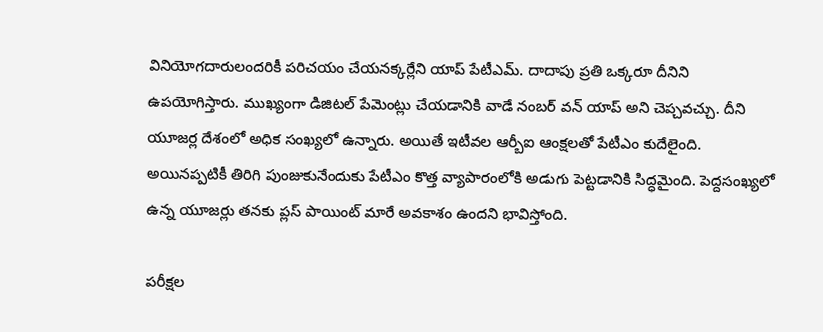వినియోగదారులందరికీ పరిచయం చేయనక్కర్లేని యాప్ పేటీఎమ్. దాదాపు ప్రతి ఒక్కరూ దీనిని ఉపయోగిస్తారు. ముఖ్యంగా డిజిటల్ పేమెంట్లు చేయడానికి వాడే నంబర్ వన్ యాప్ అని చెప్చవచ్చు. దీని యూజర్ల దేశంలో అధిక సంఖ్యలో ఉన్నారు. అయితే ఇటీవల ఆర్బీఐ ఆంక్షలతో పేటీఎం కుదేలైంది. అయినప్పటికీ తిరిగి పుంజుకునేందుకు పేటీఎం కొత్త వ్యాపారంలోకి అడుగు పెట్టడానికి సిద్ధమైంది. పెద్దసంఖ్యలో ఉన్న యూజర్లు తనకు ప్లస్ పాయింట్ మారే అవకాశం ఉందని భావిస్తోంది.

పరీక్షల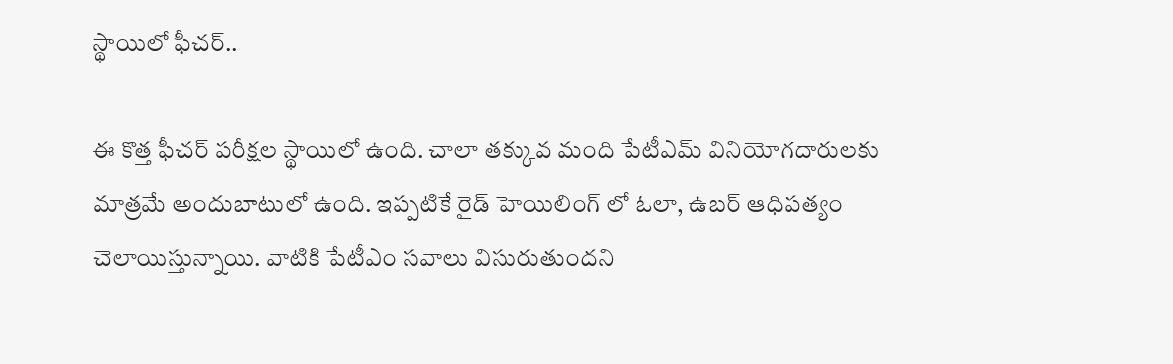స్థాయిలో ఫీచర్..

ఈ కొత్త ఫీచర్ పరీక్షల స్థాయిలో ఉంది. చాలా తక్కువ మంది పేటీఎమ్ వినియోగదారులకు మాత్రమే అందుబాటులో ఉంది. ఇప్పటికే రైడ్ హెయిలింగ్ లో ఓలా, ఉబర్ ఆధిపత్యం చెలాయిస్తున్నాయి. వాటికి పేటీఎం సవాలు విసురుతుందని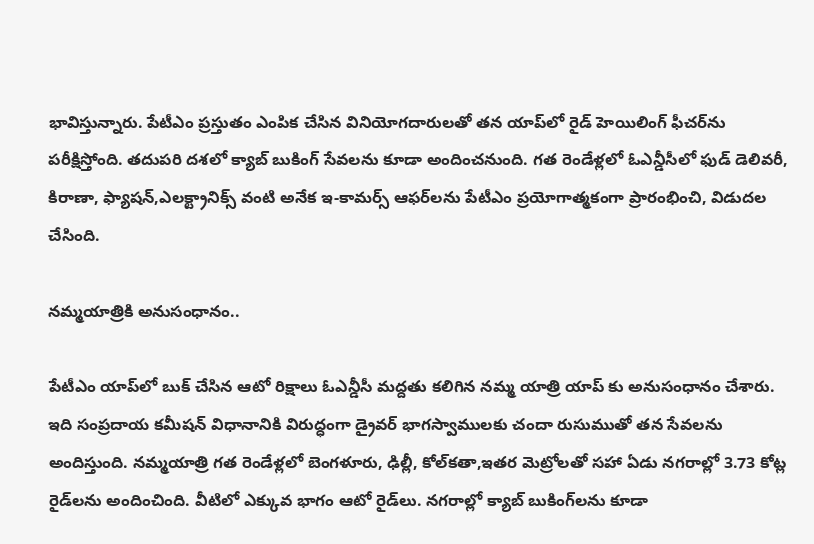భావిస్తున్నారు. పేటీఎం ప్రస్తుతం ఎంపిక చేసిన వినియోగదారులతో తన యాప్‌లో రైడ్ హెయిలింగ్ ఫీచర్‌ను పరీక్షిస్తోంది. తదుపరి దశలో క్యాబ్ బుకింగ్ సేవలను కూడా అందించనుంది. గత రెండేళ్లలో ఓఎన్డీసీలో ఫుడ్ డెలివరీ, కిరాణా, ఫ్యాషన్,ఎలక్ట్రానిక్స్ వంటి అనేక ఇ-కామర్స్ ఆఫర్‌లను పేటీఎం ప్రయోగాత్మకంగా ప్రారంభించి, విడుదల చేసింది.

నమ్మయాత్రికి అనుసంధానం..

పేటీఎం యాప్‌లో బుక్ చేసిన ఆటో రిక్షాలు ఓఎన్డీసీ మద్దతు కలిగిన నమ్మ యాత్రి యాప్ కు అనుసంధానం చేశారు. ఇది సంప్రదాయ కమీషన్ విధానానికి విరుద్ధంగా డ్రైవర్ భాగస్వాములకు చందా రుసుముతో తన సేవలను అందిస్తుంది. నమ్మయాత్రి గత రెండేళ్లలో బెంగళూరు, ఢిల్లీ, కోల్‌కతా,ఇతర మెట్రోలతో సహా ఏడు నగరాల్లో 3.73 కోట్ల రైడ్‌లను అందించింది. వీటిలో ఎక్కువ భాగం ఆటో రైడ్‌లు. నగరాల్లో క్యాబ్ బుకింగ్‌లను కూడా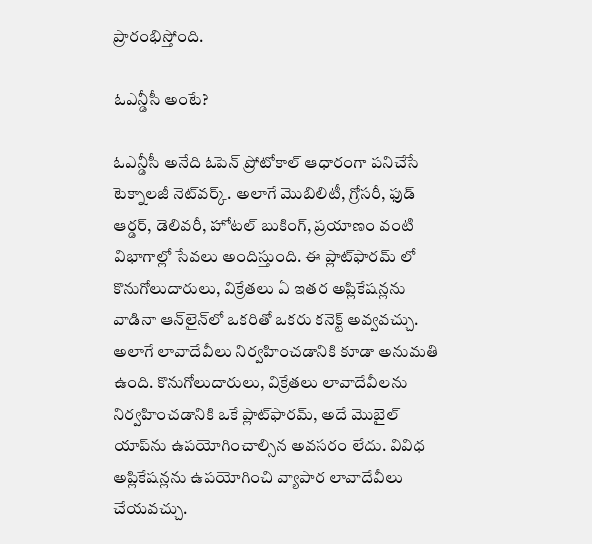ప్రారంభిస్తోంది.

ఓఎన్డీసీ అంటే?

ఓఎన్డీసీ అనేది ఓపెన్ ప్రోటోకాల్ ఆధారంగా పనిచేసే టెక్నాలజీ నెట్‌వర్క్. అలాగే మొబిలిటీ, గ్రోసరీ, ఫుడ్ ఆర్డర్, డెలివరీ, హోటల్ బుకింగ్, ప్రయాణం వంటి విభాగాల్లో సేవలు అందిస్తుంది. ఈ ప్లాట్‌ఫారమ్ లో కొనుగోలుదారులు, విక్రేతలు ఏ ఇతర అప్లికేషన్లను వాడినా ఆన్‌లైన్‌లో ఒకరితో ఒకరు కనెక్ట్ అవ్వవచ్చు. అలాగే లావాదేవీలు నిర్వహించడానికి కూడా అనుమతి ఉంది. కొనుగోలుదారులు, విక్రేతలు లావాదేవీలను నిర్వహించడానికి ఒకే ప్లాట్‌ఫారమ్, అదే మొబైల్ యాప్‌ను ఉపయోగించాల్సిన అవసరం లేదు. వివిధ అప్లికేషన్లను ఉపయోగించి వ్యాపార లావాదేవీలు చేయవచ్చు.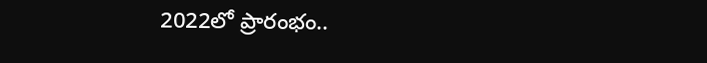2022లో ప్రారంభం..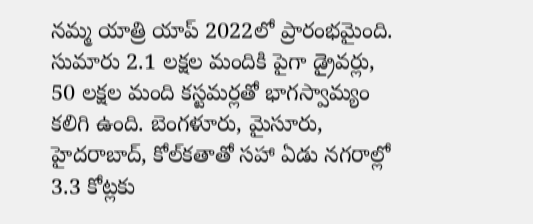నమ్మ యాత్రి యాప్ 2022లో ప్రారంభమైంది. సుమారు 2.1 లక్షల మందికి పైగా డ్రైవర్లు, 50 లక్షల మంది కస్టమర్లతో భాగస్వామ్యం కలిగి ఉంది. బెంగళూరు, మైసూరు, హైదరాబాద్, కోల్‌కతాతో సహా ఏడు నగరాల్లో 3.3 కోట్లకు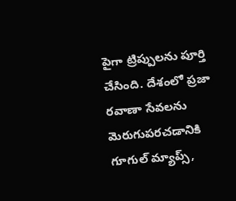పైగా ట్రిప్పులను పూర్తి చేసింది. దేశంలో ప్రజా రవాణా సేవలను మెరుగుపరచడానికి గూగుల్ మ్యాప్స్,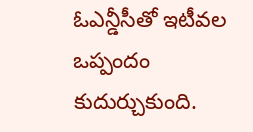ఓఎన్డీసీతో ఇటీవల ఒప్పందం కుదుర్చుకుంది.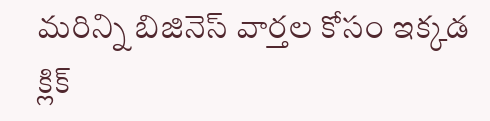మరిన్ని బిజినెస్ వార్తల కోసం ఇక్కడ క్లిక్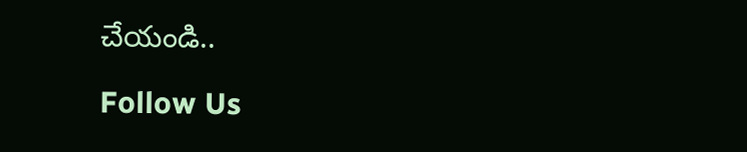చేయండి..

Follow Us